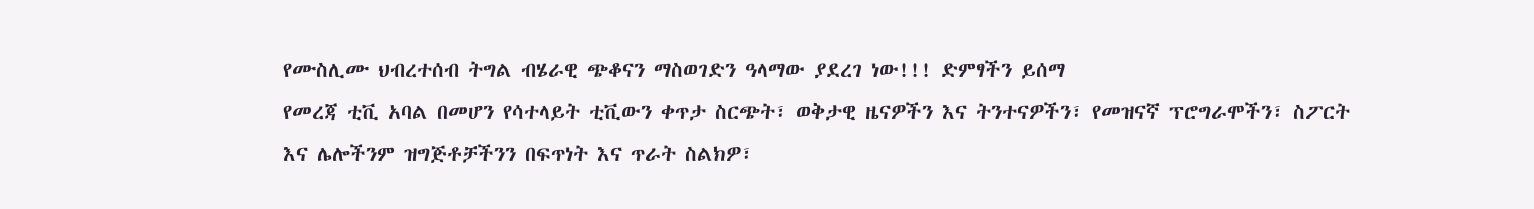የሙስሊሙ ህብረተሰብ ትግል ብሄራዊ ጭቆናን ማስወገድን ዓላማው ያደረገ ነው!!! ድምፃችን ይሰማ
የመረጃ ቲቪ አባል በመሆን የሳተላይት ቲቪውን ቀጥታ ስርጭት፣ ወቅታዊ ዜናዎችን እና ትንተናዎችን፣ የመዝናኛ ፕሮግራሞችን፣ ስፖርት እና ሌሎችንም ዝግጅቶቻችንን በፍጥነት እና ጥራት ስልክዎ፣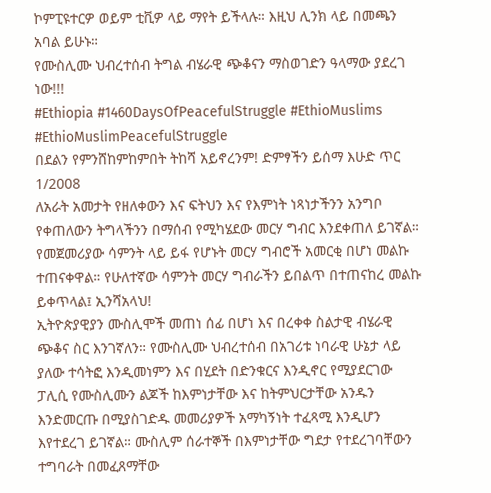ኮምፒዩተርዎ ወይም ቲቪዎ ላይ ማየት ይችላሉ። እዚህ ሊንክ ላይ በመጫን አባል ይሁኑ።
የሙስሊሙ ህብረተሰብ ትግል ብሄራዊ ጭቆናን ማስወገድን ዓላማው ያደረገ ነው!!!
#Ethiopia #1460DaysOfPeacefulStruggle #EthioMuslims #EthioMuslimPeacefulStruggle
በደልን የምንሸከምከምበት ትከሻ አይኖረንም! ድምፃችን ይሰማ እሁድ ጥር 1/2008
ለአራት አመታት የዘለቀውን እና ፍትህን እና የእምነት ነጻነታችንን አንግቦ የቀጠለውን ትግላችንን በማሰብ የሚካሄደው መርሃ ግብር እንደቀጠለ ይገኛል። የመጀመሪያው ሳምንት ላይ ይፋ የሆኑት መርሃ ግብሮች አመርቂ በሆነ መልኩ ተጠናቀዋል። የሁለተኛው ሳምንት መርሃ ግብራችን ይበልጥ በተጠናከረ መልኩ ይቀጥላል፤ ኢንሻአላህ!
ኢትዮጵያዊያን ሙስሊሞች መጠነ ሰፊ በሆነ እና በረቀቀ ስልታዊ ብሄራዊ ጭቆና ስር እንገኛለን። የሙስሊሙ ህብረተሰብ በአገሪቱ ነባራዊ ሁኔታ ላይ ያለው ተሳትፎ እንዲመነምን እና በሂደት በድንቁርና እንዲኖር የሚያደርገው ፓሊሲ የሙስሊሙን ልጆች ከእምነታቸው እና ከትምህርታቸው አንዱን እንድመርጡ በሚያስገድዱ መመሪያዎች አማካኝነት ተፈጻሚ እንዲሆን እየተደረገ ይገኛል። ሙስሊም ሰራተኞች በእምነታቸው ግደታ የተደረገባቸውን ተግባራት በመፈጸማቸው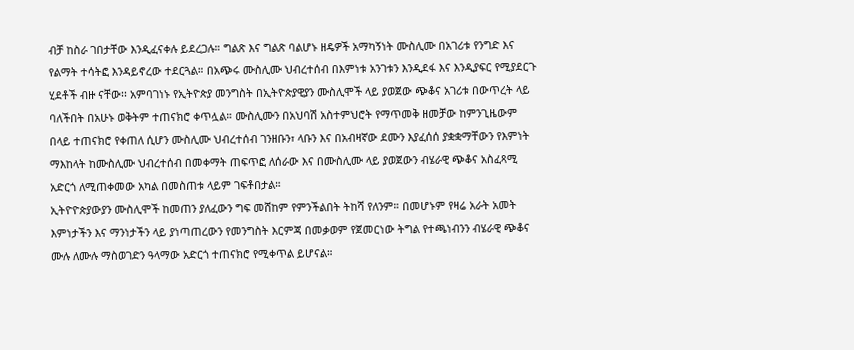ብቻ ከስራ ገበታቸው እንዲፈናቀሉ ይደረጋሉ። ግልጽ እና ግልጽ ባልሆኑ ዘዴዎች አማካኝነት ሙስሊሙ በአገሪቱ የንግድ እና የልማት ተሳትፎ እንዳይኖረው ተደርጓል። በአጭሩ ሙስሊሙ ህብረተሰብ በእምነቱ አንገቱን እንዲደፋ እና እንዲያፍር የሚያደርጉ ሂደቶች ብዙ ናቸው፡፡ አምባገነኑ የኢትዮጵያ መንግስት በኢትዮጵያዊያን ሙስሊሞች ላይ ያወጀው ጭቆና አገሪቱ በውጥረት ላይ ባለችበት በአሁኑ ወቅትም ተጠናክሮ ቀጥሏል። ሙስሊሙን በአህባሽ አስተምህሮት የማጥመቅ ዘመቻው ከምንጊዜውም በላይ ተጠናክሮ የቀጠለ ሲሆን ሙስሊሙ ህብረተሰብ ገንዘቡን፣ ላቡን እና በአብዛኛው ደሙን እያፈሰሰ ያቋቋማቸውን የእምነት ማእከላት ከሙስሊሙ ህብረተሰብ በመቀማት ጠፍጥፎ ለሰራው እና በሙስሊሙ ላይ ያወጀውን ብሄራዊ ጭቆና አስፈጻሚ አድርጎ ለሚጠቀመው አካል በመስጠቱ ላይም ገፍቶበታል።
ኢትዮዮጵያውያን ሙስሊሞች ከመጠን ያለፈውን ግፍ መሸከም የምንችልበት ትከሻ የለንም። በመሆኑም የዛሬ አራት አመት እምነታችን እና ማንነታችን ላይ ያነጣጠረውን የመንግስት እርምጃ በመቃወም የጀመርነው ትግል የተጫነብንን ብሄራዊ ጭቆና ሙሉ ለሙሉ ማስወገድን ዓላማው አድርጎ ተጠናክሮ የሚቀጥል ይሆናል።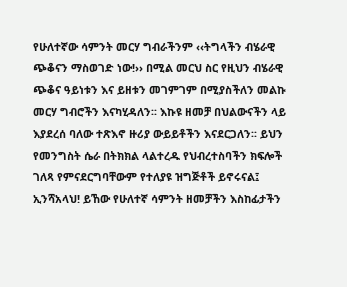የሁለተኛው ሳምንት መርሃ ግብራችንም ‹‹ትግላችን ብሄራዊ ጭቆናን ማስወገድ ነው!›› በሚል መርህ ስር የዚህን ብሄራዊ ጭቆና ዓይነቱን እና ይዘቱን መገምገም በሚያስችለን መልኩ መርሃ ግብሮችን እናካሂዳለን፡፡ እኩዩ ዘመቻ በህልውናችን ላይ እያደረሰ ባለው ተጽእኖ ዙሪያ ውይይቶችን እናደርጋለን፡፡ ይህን የመንግስት ሴራ በትክክል ላልተረዱ የህብረተስባችን ክፍሎች ገለጻ የምናደርግባቸውም የተለያዩ ዝግጅቶች ይኖሩናል፤ ኢንሻአላህ! ይኸው የሁለተኛ ሳምንት ዘመቻችን እስከፊታችን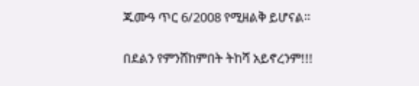ጁሙዓ ጥር 6/2008 የሚዘልቅ ይሆናል።

በደልን የምንሸከምበት ትከሻ አይኖረንም!!!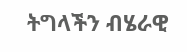ትግላችን ብሄራዊ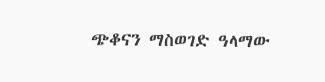ጭቆናን ማስወገድ ዓላማው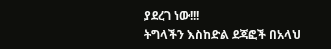ያደረገ ነው!!!
ትግላችን እስከድል ደጃፎች በአላህ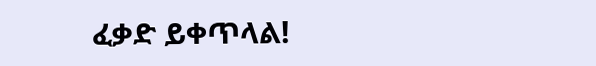ፈቃድ ይቀጥላል!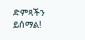ድምጻችን ይሰማል!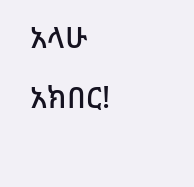አላሁ አክበር!